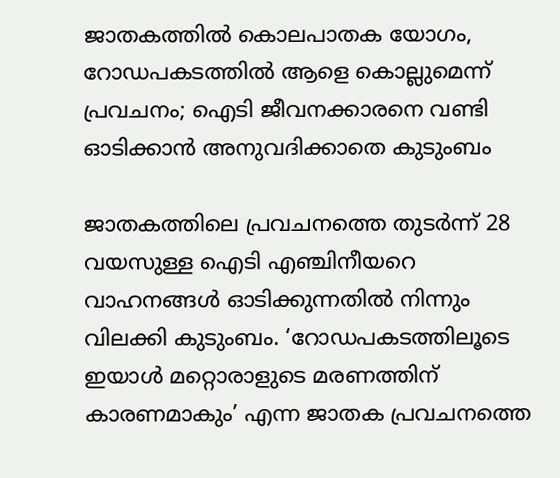ജാതകത്തിൽ കൊലപാതക യോഗം, റോഡപകടത്തിൽ ആളെ കൊല്ലുമെന്ന് പ്രവചനം; ഐടി ജീവനക്കാരനെ വണ്ടി ഓടിക്കാൻ അനുവദിക്കാതെ കുടുംബം

ജാതകത്തിലെ പ്രവചനത്തെ തുടർന്ന് 28 വയസുള്ള ഐടി എഞ്ചിനീയറെ വാഹനങ്ങൾ ഓടിക്കുന്നതിൽ നിന്നും വിലക്കി കുടുംബം. ‘റോഡപകടത്തിലൂടെ ഇയാൾ മറ്റൊരാളുടെ മരണത്തിന് കാരണമാകും’ എന്ന ജാതക പ്രവചനത്തെ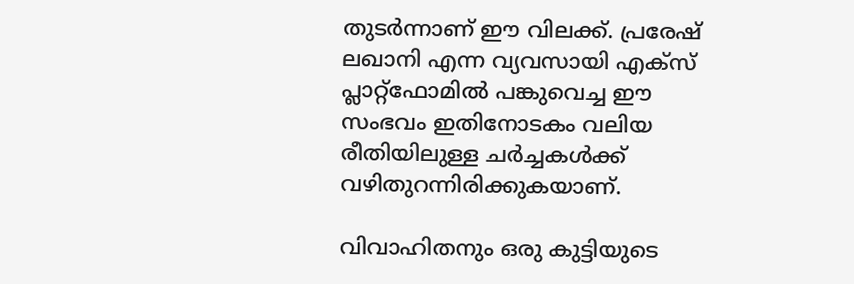തുടർന്നാണ് ഈ വിലക്ക്. പ്രരേഷ് ലഖാനി എന്ന വ്യവസായി എക്സ് പ്ലാറ്റ്‌ഫോമിൽ പങ്കുവെച്ച ഈ സംഭവം ഇതിനോടകം വലിയ രീതിയിലുള്ള ചർച്ചകൾക്ക് വഴിതുറന്നിരിക്കുകയാണ്.

വിവാഹിതനും ഒരു കുട്ടിയുടെ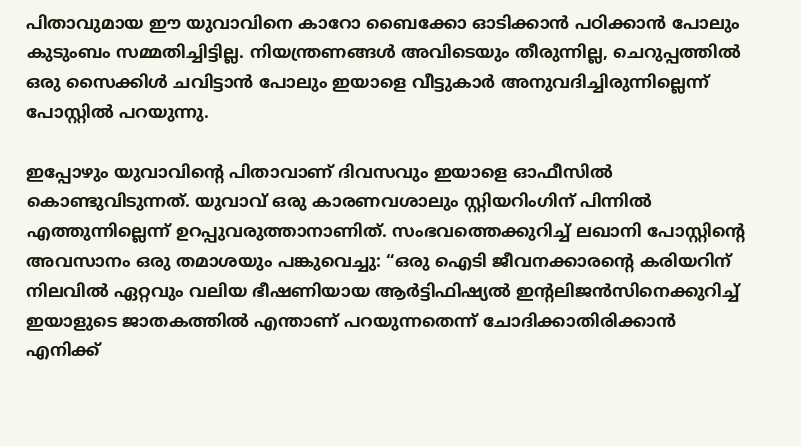പിതാവുമായ ഈ യുവാവിനെ കാറോ ബൈക്കോ ഓടിക്കാൻ പഠിക്കാൻ പോലും കുടുംബം സമ്മതിച്ചിട്ടില്ല. നിയന്ത്രണങ്ങൾ അവിടെയും തീരുന്നില്ല, ചെറുപ്പത്തിൽ ഒരു സൈക്കിൾ ചവിട്ടാൻ പോലും ഇയാളെ വീട്ടുകാർ അനുവദിച്ചിരുന്നില്ലെന്ന് പോസ്റ്റിൽ പറയുന്നു.

ഇപ്പോഴും യുവാവിന്‍റെ പിതാവാണ് ദിവസവും ഇയാളെ ഓഫീസിൽ കൊണ്ടുവിടുന്നത്. യുവാവ് ഒരു കാരണവശാലും സ്റ്റിയറിംഗിന് പിന്നിൽ എത്തുന്നില്ലെന്ന് ഉറപ്പുവരുത്താനാണിത്. സംഭവത്തെക്കുറിച്ച് ലഖാനി പോസ്റ്റിന്‍റെ അവസാനം ഒരു തമാശയും പങ്കുവെച്ചു: “ഒരു ഐടി ജീവനക്കാരന്‍റെ കരിയറിന് നിലവിൽ ഏറ്റവും വലിയ ഭീഷണിയായ ആർട്ടിഫിഷ്യൽ ഇന്‍റലിജൻസിനെക്കുറിച്ച് ഇയാളുടെ ജാതകത്തിൽ എന്താണ് പറയുന്നതെന്ന് ചോദിക്കാതിരിക്കാൻ എനിക്ക്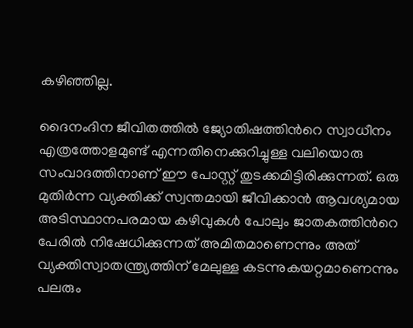കഴിഞ്ഞില്ല.

ദൈനംദിന ജീവിതത്തിൽ ജ്യോതിഷത്തിന്‍റെ സ്വാധീനം എത്രത്തോളമുണ്ട് എന്നതിനെക്കുറിച്ചുള്ള വലിയൊരു സംവാദത്തിനാണ് ഈ പോസ്റ്റ് തുടക്കമിട്ടിരിക്കുന്നത്. ഒരു മുതിർന്ന വ്യക്തിക്ക് സ്വന്തമായി ജീവിക്കാൻ ആവശ്യമായ അടിസ്ഥാനപരമായ കഴിവുകൾ പോലും ജാതകത്തിന്‍റെ പേരിൽ നിഷേധിക്കുന്നത് അമിതമാണെന്നും അത് വ്യക്തിസ്വാതന്ത്ര്യത്തിന് മേലുള്ള കടന്നുകയറ്റമാണെന്നും പലരും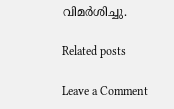വിമർശിച്ചു.

Related posts

Leave a Comment